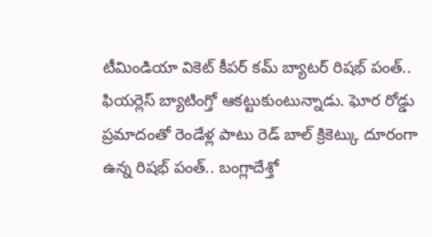టీమిండియా వికెట్ కీపర్ కమ్ బ్యాటర్ రిషభ్ పంత్.. ఫియర్లెస్ బ్యాటింగ్తో ఆకట్టుకుంటున్నాడు. ఘోర రోడ్డు ప్రమాదంతో రెండేళ్ల పాటు రెడ్ బాల్ క్రికెట్కు దూరంగా ఉన్న రిషభ్ పంత్.. బంగ్లాదేశ్తో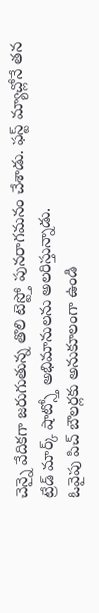చెన్నై వేదికగా జరుగుతున్న తొలి టెస్ట్తో పునరాగమనం చేశాడు. ఫస్ట్ మ్యాచ్లోనే తన ట్రేడ్ మార్క్ షాట్స్తో అభిమానులను అలరిస్తున్నాడు.
ఓవైపు పిచ్ బౌలర్లకు అనుకూలంగా ఉండి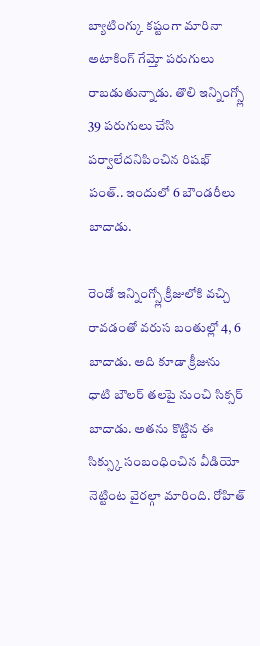బ్యాటింగ్కు కష్టంగా మారినా అటాకింగ్ గేమ్తో పరుగులు రాబడుతున్నాడు. తొలి ఇన్నింగ్స్లో 39 పరుగులు చేసి పర్వాలేదనిపించిన రిషభ్ పంత్.. ఇందులో 6 బౌండరీలు బాదాడు.

రెండో ఇన్నింగ్స్లో క్రీజులోకి వచ్చి రావడంతో వరుస బంతుల్లో 4, 6 బాదాడు. అది కూడా క్రీజును ధాటి బౌలర్ తలపై నుంచి సిక్సర్ బాదాడు. అతను కొట్టిన ఈ సిక్స్కు సంబంధించిన వీడియో నెట్టింట వైరల్గా మారింది. రోహిత్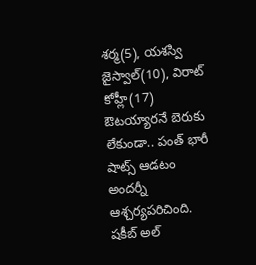శర్మ(5), యశస్వి జైస్వాల్(10), విరాట్ కోహ్లీ(17) ఔటయ్యారనే బెరుకు లేకుండా.. పంత్ భారీ షాట్స్ ఆడటం అందర్నీ ఆశ్చర్యపరిచింది.
షకీబ్ అల్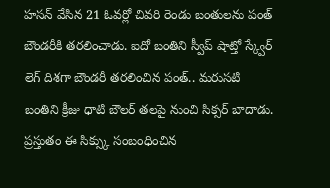హసన్ వేసిన 21 ఓవర్లో చివరి రెండు బంతులను పంత్ బౌండరీకి తరలించాడు. ఐదో బంతిని స్వీప్ షాట్తో స్క్వేర్ లెగ్ దిశగా బౌండరీ తరలించిన పంత్.. మరుసటి బంతిని క్రీజు ధాటి బౌలర్ తలపై నుంచి సిక్సర్ బాదాడు. ప్రస్తుతం ఈ సిక్స్కు సంబంధించిన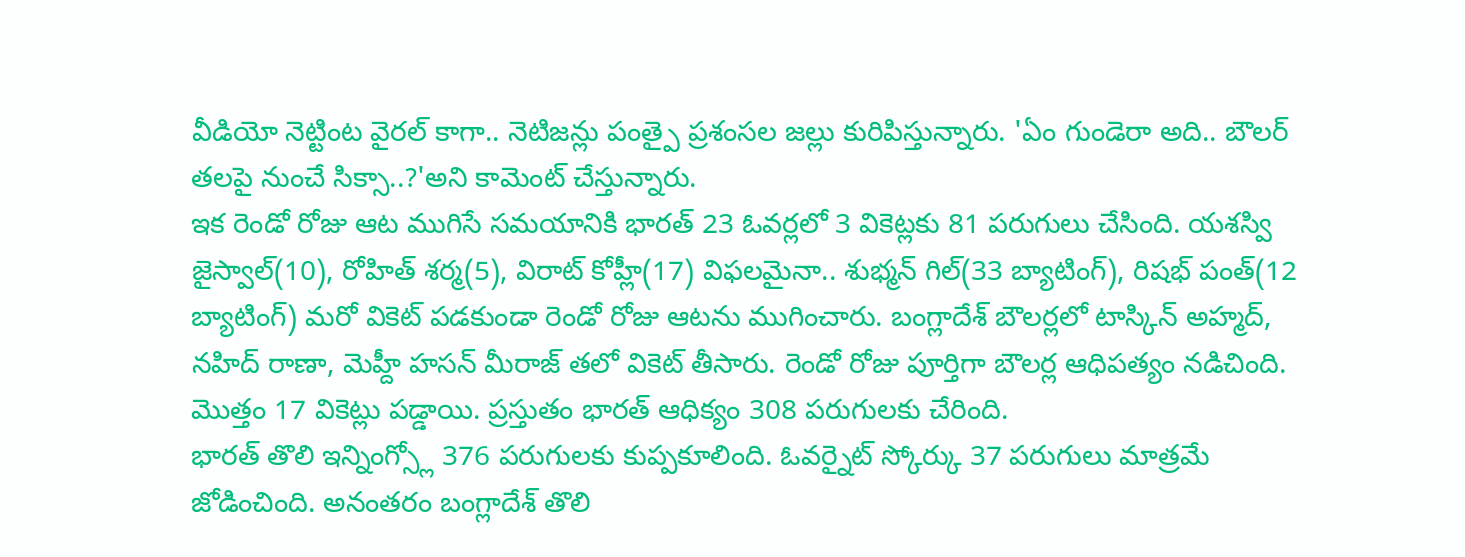వీడియో నెట్టింట వైరల్ కాగా.. నెటిజన్లు పంత్పై ప్రశంసల జల్లు కురిపిస్తున్నారు. 'ఏం గుండెరా అది.. బౌలర్ తలపై నుంచే సిక్సా..?'అని కామెంట్ చేస్తున్నారు.
ఇక రెండో రోజు ఆట ముగిసే సమయానికి భారత్ 23 ఓవర్లలో 3 వికెట్లకు 81 పరుగులు చేసింది. యశస్వి జైస్వాల్(10), రోహిత్ శర్మ(5), విరాట్ కోహ్లీ(17) విఫలమైనా.. శుభ్మన్ గిల్(33 బ్యాటింగ్), రిషభ్ పంత్(12 బ్యాటింగ్) మరో వికెట్ పడకుండా రెండో రోజు ఆటను ముగించారు. బంగ్లాదేశ్ బౌలర్లలో టాస్కిన్ అహ్మద్, నహిద్ రాణా, మెహ్దీ హసన్ మీరాజ్ తలో వికెట్ తీసారు. రెండో రోజు పూర్తిగా బౌలర్ల ఆధిపత్యం నడిచింది. మొత్తం 17 వికెట్లు పడ్డాయి. ప్రస్తుతం భారత్ ఆధిక్యం 308 పరుగులకు చేరింది.
భారత్ తొలి ఇన్నింగ్స్లో 376 పరుగులకు కుప్పకూలింది. ఓవర్నైట్ స్కోర్కు 37 పరుగులు మాత్రమే జోడించింది. అనంతరం బంగ్లాదేశ్ తొలి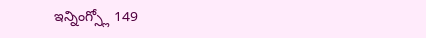ఇన్నింగ్స్లో 149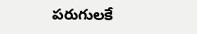పరుగులకే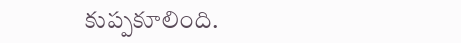కుప్పకూలింది.